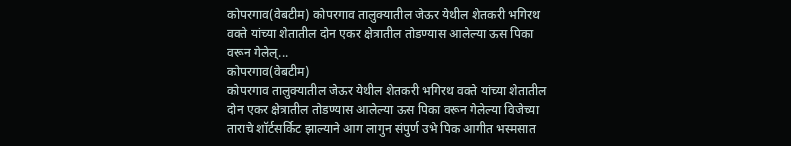कोपरगाव(वेबटीम) कोपरगाव तालुक्यातील जेऊर येथील शेतकरी भगिरथ वक्ते यांच्या शेतातील दोन एकर क्षेत्रातील तोडण्यास आलेल्या ऊस पिका वरून गेलेल्...
कोपरगाव(वेबटीम)
कोपरगाव तालुक्यातील जेऊर येथील शेतकरी भगिरथ वक्ते यांच्या शेतातील दोन एकर क्षेत्रातील तोडण्यास आलेल्या ऊस पिका वरून गेलेल्या विजेच्या ताराचे शॉर्टसर्किट झाल्याने आग लागुन संपुर्ण उभे पिक आगीत भस्मसात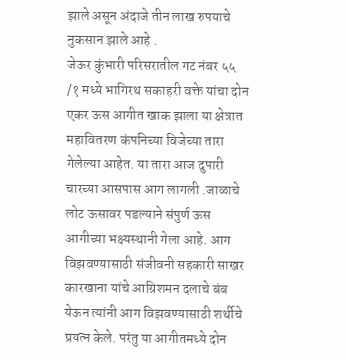झाले असून अंदाजे तीन लाख रुपयाचे नुकसान झाले आहे .
जेऊर कुंभारी परिसरातील गट नंबर ५५ /१ मध्ये भागिरथ सकाहरी वक्ते यांचा दोन एकर ऊस आगीत खाक झाला या क्षेत्रात महावितरण कंपनिच्या विजेच्या तारा गेलेल्या आहेत. या तारा आज दुपारी चारच्या आसपास आग लागली .जाळाचे लोट ऊसावर पडल्याने संपुर्ण ऊस आगीच्या भक्ष्यस्थानी गेला आहे. आग विझवण्यासाठी संजीवनी सहकारी साखर कारखाना यांचे आग्रिशमन दलाचे बंब येऊन त्यांनी आग विझवण्यासाठी शर्थीचे प्रयत्न केले. परंतु या आगीतमध्ये दोन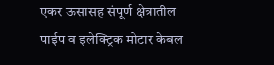एकर ऊसासह संपूर्ण क्षेत्रातील पाईप व इलेक्ट्रिक मोटार केबल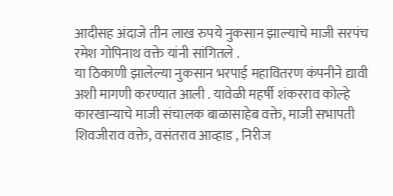आदीसह अंदाजे तीन लाख रुपये नुकसान झाल्याचे माजी सरपंच रमेश गोपिनाथ वक्ते यांनी सांगितले .
या ठिकाणी झालेल्या नुकसान भरपाई महावितरण कंपनीने द्यावी अशी मागणी करण्यात आली . यावेळी महर्षी शंकरराव कोल्हे कारखान्याचे माजी संचालक बाळासाहेब वक्ते, माजी सभापती शिवजीराव वक्ते, वसंतराव आव्हाड , निरीज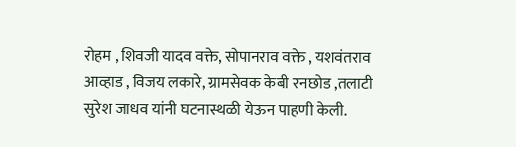रोहम , शिवजी यादव वक्ते, सोपानराव वक्ते , यशवंतराव आव्हाड , विजय लकारे, ग्रामसेवक केबी रनछोड ,तलाटी सुरेश जाधव यांनी घटनास्थळी येऊन पाहणी केली.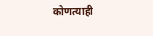कोणत्याही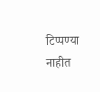टिप्पण्या नाहीत